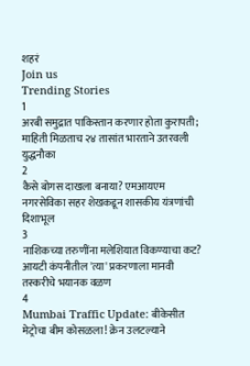शहरं
Join us
Trending Stories
1
अरबी समुद्रात पाकिस्तान करणार होता कुरापती; माहिती मिळताच २४ तासांत भारताने उतरवली युद्धनौका
2
कैसे बोगस दाखला बनाया? एमआयएम नगरसेविका सहर शेखकडून शासकीय यंत्रणांची दिशाभूल
3
नाशिकच्या तरुणींना मलेशियात विकण्याचा कट? आयटी कंपनीतील 'त्या' प्रकरणाला मानवी तस्करीचे भयानक वळण
4
Mumbai Traffic Update: बीकेसीत मेट्रोचा बीम कोसळला! क्रेन उलटल्याने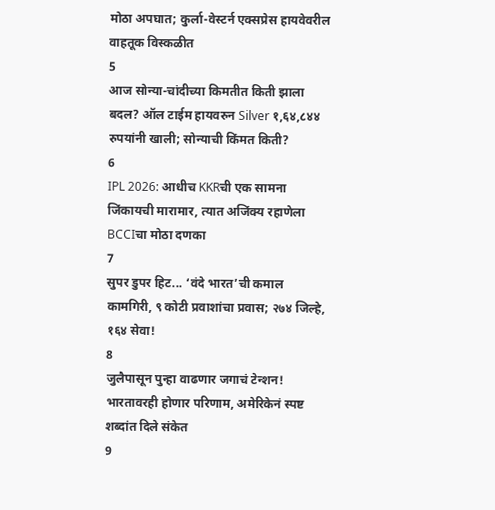मोठा अपघात; कुर्ला-वेस्टर्न एक्सप्रेस हायवेवरील वाहतूक विस्कळीत
5
आज सोन्या-चांदीच्या किमतीत किती झाला बदल? ऑल टाईम हायवरुन Silver १,६४,८४४ रुपयांनी खाली; सोन्याची किंमत किती?
6
IPL 2026: आधीच KKRची एक सामना जिंकायची मारामार, त्यात अजिंक्य रहाणेला BCCIचा मोठा दणका
7
सुपर डुपर हिट... ‘वंदे भारत’ची कमाल कामगिरी, ९ कोटी प्रवाशांचा प्रवास; २७४ जिल्हे, १६४ सेवा!
8
जुलैपासून पुन्हा वाढणार जगाचं टेन्शन! भारतावरही होणार परिणाम, अमेरिकेनं स्पष्ट शब्दांत दिले संकेत
9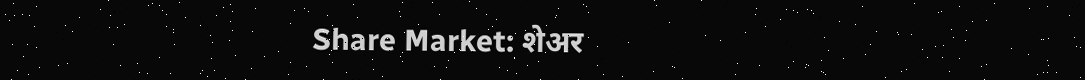Share Market: शेअर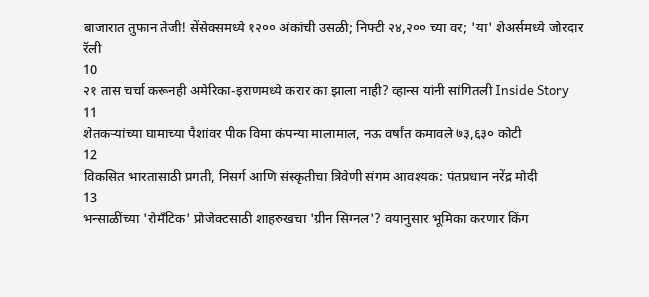बाजारात तुफान तेजी! सेंसेक्समध्ये १२०० अंकांची उसळी; निफ्टी २४,२०० च्या वर; 'या' शेअर्समध्ये जोरदार रॅली
10
२१ तास चर्चा करूनही अमेरिका-इराणमध्ये करार का झाला नाही? व्हान्स यांनी सांगितली Inside Story
11
शेतकऱ्यांच्या घामाच्या पैशांवर पीक विमा कंपन्या मालामाल, नऊ वर्षांत कमावले ७३,६३० कोटी
12
विकसित भारतासाठी प्रगती, निसर्ग आणि संस्कृतीचा त्रिवेणी संगम आवश्यक: पंतप्रधान नरेंद्र मोदी
13
भन्साळींच्या 'रोमँटिक' प्रोजेक्टसाठी शाहरुखचा 'ग्रीन सिग्नल'? वयानुसार भूमिका करणार किंग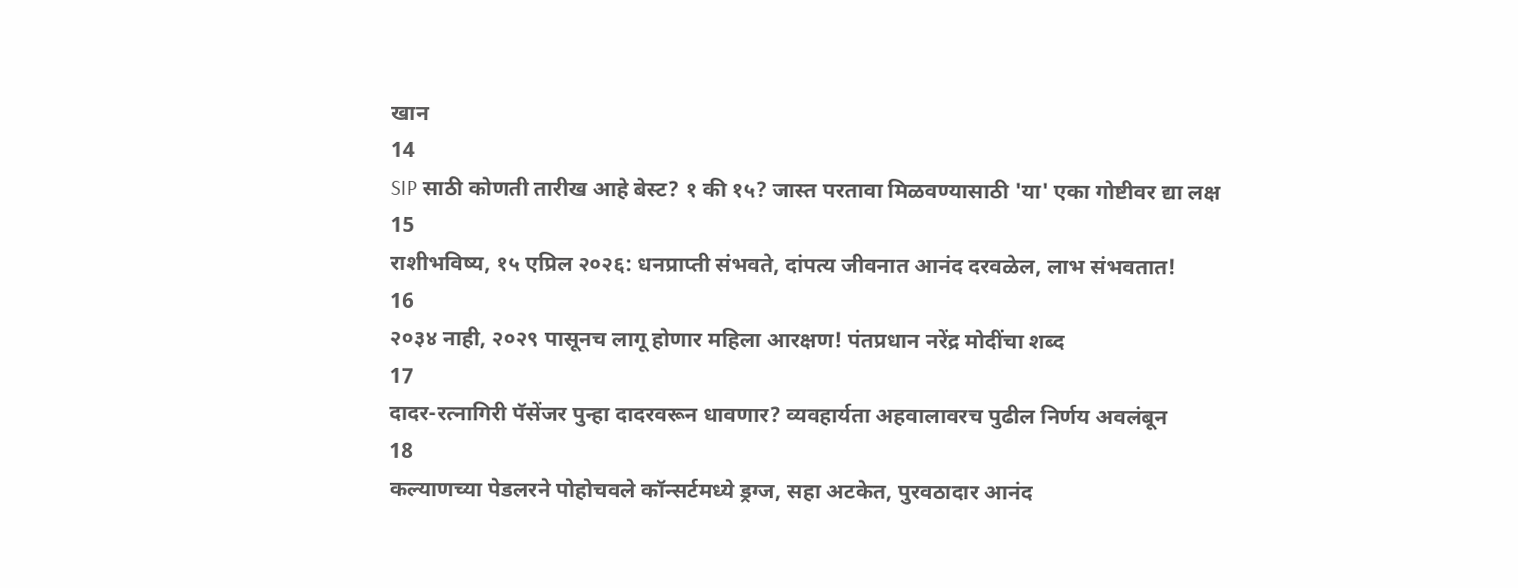खान
14
SIP साठी कोणती तारीख आहे बेस्ट? १ की १५? जास्त परतावा मिळवण्यासाठी 'या' एका गोष्टीवर द्या लक्ष
15
राशीभविष्य, १५ एप्रिल २०२६: धनप्राप्ती संभवते, दांपत्य जीवनात आनंद दरवळेल, लाभ संभवतात!
16
२०३४ नाही, २०२९ पासूनच लागू होणार महिला आरक्षण! पंतप्रधान नरेंद्र मोदींचा शब्द
17
दादर-रत्नागिरी पॅसेंजर पुन्हा दादरवरून धावणार? व्यवहार्यता अहवालावरच पुढील निर्णय अवलंबून
18
कल्याणच्या पेडलरने पोहोचवले कॉन्सर्टमध्ये ड्रग्ज, सहा अटकेत, पुरवठादार आनंद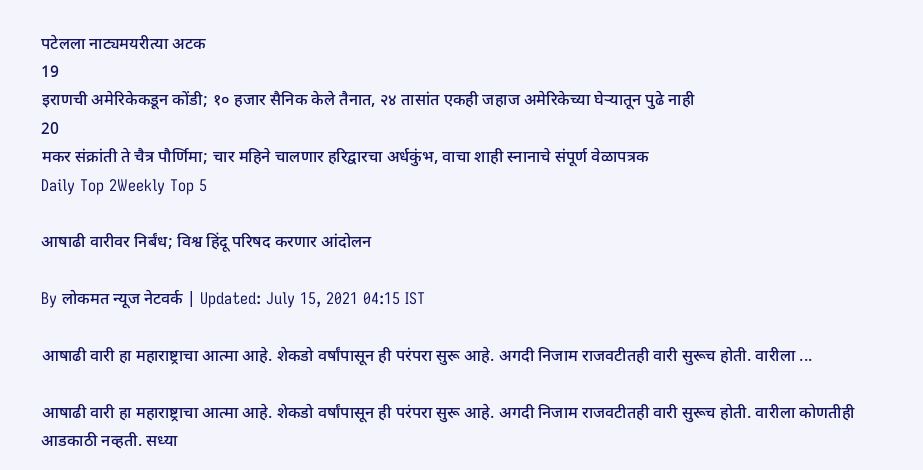पटेलला नाट्यमयरीत्या अटक
19
इराणची अमेरिकेकडून कोंडी; १० हजार सैनिक केले तैनात, २४ तासांत एकही जहाज अमेरिकेच्या घेऱ्यातून पुढे नाही
20
मकर संक्रांती ते चैत्र पौर्णिमा; चार महिने चालणार हरिद्वारचा अर्धकुंभ, वाचा शाही स्नानाचे संपूर्ण वेळापत्रक
Daily Top 2Weekly Top 5

आषाढी वारीवर निर्बंध; विश्व हिंदू परिषद करणार आंदोलन

By लोकमत न्यूज नेटवर्क | Updated: July 15, 2021 04:15 IST

आषाढी वारी हा महाराष्ट्राचा आत्मा आहे. शेकडो वर्षांपासून ही परंपरा सुरू आहे. अगदी निजाम राजवटीतही वारी सुरूच होती. वारीला ...

आषाढी वारी हा महाराष्ट्राचा आत्मा आहे. शेकडो वर्षांपासून ही परंपरा सुरू आहे. अगदी निजाम राजवटीतही वारी सुरूच होती. वारीला कोणतीही आडकाठी नव्हती. सध्या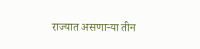राज्यात असणाऱ्या तीन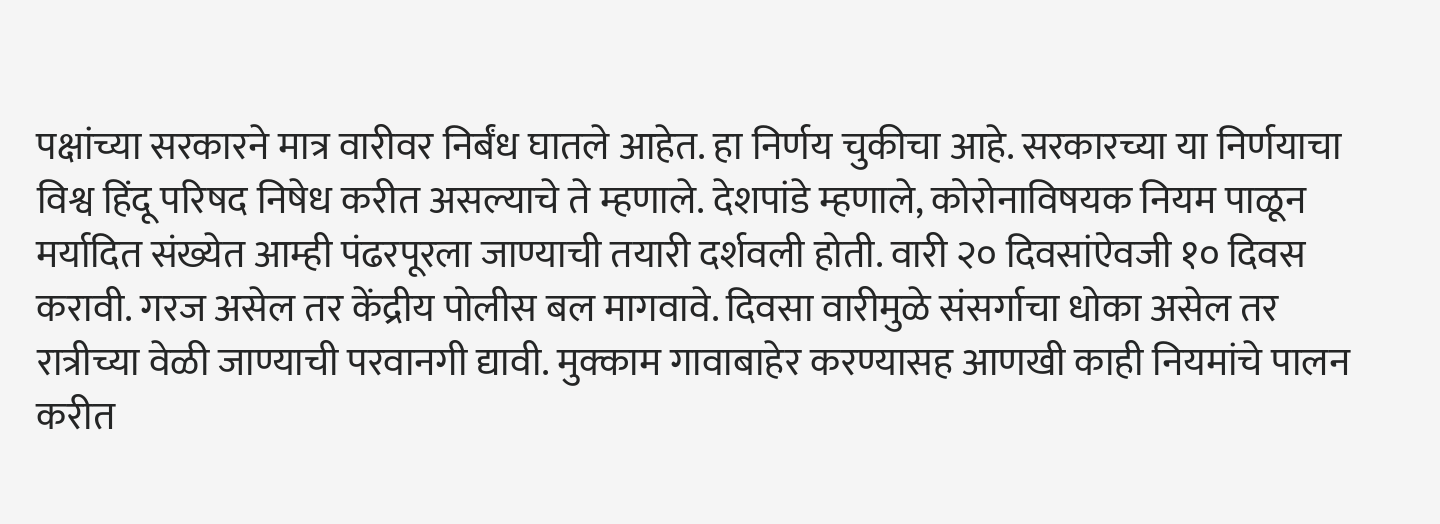पक्षांच्या सरकारने मात्र वारीवर निर्बंध घातले आहेत. हा निर्णय चुकीचा आहे. सरकारच्या या निर्णयाचा विश्व हिंदू परिषद निषेध करीत असल्याचे ते म्हणाले. देशपांडे म्हणाले, कोरोनाविषयक नियम पाळून मर्यादित संख्येत आम्ही पंढरपूरला जाण्याची तयारी दर्शवली होती. वारी २० दिवसांऐवजी १० दिवस करावी. गरज असेल तर केंद्रीय पोलीस बल मागवावे. दिवसा वारीमुळे संसर्गाचा धोका असेल तर रात्रीच्या वेळी जाण्याची परवानगी द्यावी. मुक्काम गावाबाहेर करण्यासह आणखी काही नियमांचे पालन करीत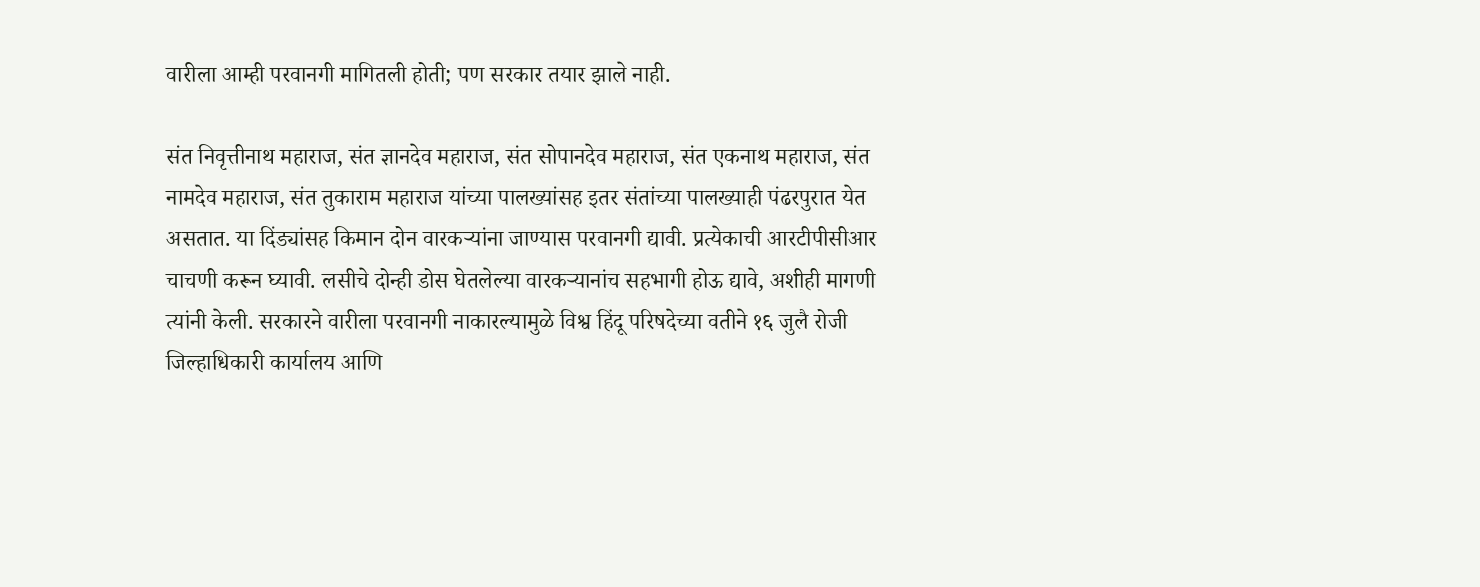वारीला आम्ही परवानगी मागितली होती; पण सरकार तयार झाले नाही.

संत निवृत्तीनाथ महाराज, संत ज्ञानदेव महाराज, संत सोपानदेव महाराज, संत एकनाथ महाराज, संत नामदेव महाराज, संत तुकाराम महाराज यांच्या पालख्यांसह इतर संतांच्या पालख्याही पंढरपुरात येत असतात. या दिंड्यांसह किमान दोन वारकऱ्यांना जाण्यास परवानगी द्यावी. प्रत्येकाची आरटीपीसीआर चाचणी करून घ्यावी. लसीचे दोन्ही डोस घेतलेल्या वारकऱ्यानांच सहभागी होऊ द्यावे, अशीही मागणी त्यांनी केली. सरकारने वारीला परवानगी नाकारल्यामुळे विश्व हिंदू परिषदेच्या वतीने १६ जुलै रोजी जिल्हाधिकारी कार्यालय आणि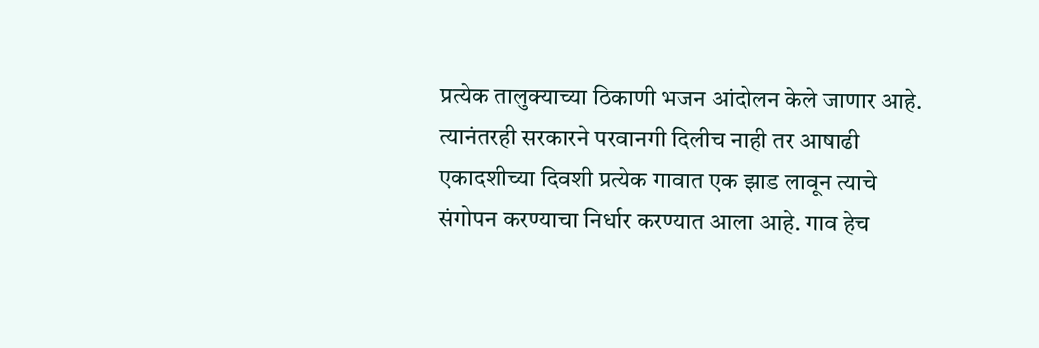प्रत्येक तालुक्याच्या ठिकाणी भजन आंदोलन केले जाणार आहे. त्यानंतरही सरकारने परवानगी दिलीच नाही तर आषाढी एकादशीच्या दिवशी प्रत्येक गावात एक झाड लावून त्याचे संगोपन करण्याचा निर्धार करण्यात आला आहे. गाव हेच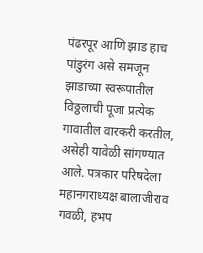पंढरपूर आणि झाड हाच पांडुरंग असे समजून झाडाच्या स्वरूपातील विठ्ठलाची पूजा प्रत्येक गावातील वारकरी करतील, असेही यावेळी सांगण्यात आले. पत्रकार परिषदेला महानगराध्यक्ष बालाजीराव गवळी, हभप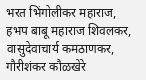भरत भिंगोलीकर महाराज, हभप बाबू महाराज शिवलकर, वासुदेवाचार्य कमठाणकर, गौरीशंकर कौळखेरे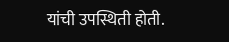यांची उपस्थिती होती.